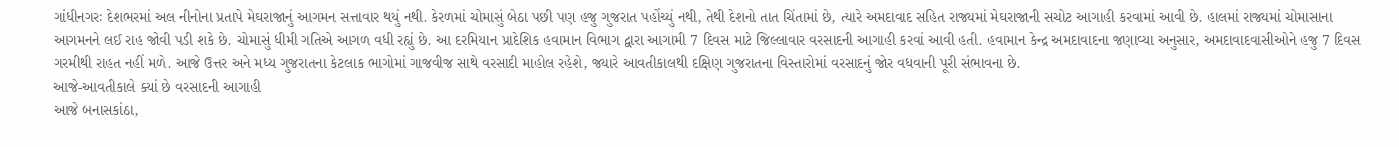ગાંધીનગરઃ દેશભરમાં અલ નીનોના પ્રતાપે મેઘરાજાનું આગમન સત્તાવાર થયું નથી. કેરળમાં ચોમાસું બેઠા પછી પણ હજુ ગુજરાત પહોંચ્યું નથી, તેથી દેશનો તાત ચિંતામાં છે, ત્યારે અમદાવાદ સહિત રાજ્યમાં મેઘરાજાની સચોટ આગાહી કરવામાં આવી છે. હાલમાં રાજ્યમાં ચોમાસાના આગમનને લઈ રાહ જોવી પડી શકે છે. ચોમાસું ધીમી ગતિએ આગળ વધી રહ્યું છે. આ દરમિયાન પ્રાદેશિક હવામાન વિભાગ દ્વારા આગામી 7 દિવસ માટે જિલ્લાવાર વરસાદની આગાહી કરવાં આવી હતી. હવામાન કેન્દ્ર અમદાવાદના જણાવ્યા અનુસાર, અમદાવાદવાસીઓને હજુ 7 દિવસ ગરમીથી રાહત નહીં મળે. આજે ઉત્તર અને મધ્ય ગુજરાતના કેટલાક ભાગોમાં ગાજવીજ સાથે વરસાદી માહોલ રહેશે, જ્યારે આવતીકાલથી દક્ષિણ ગુજરાતના વિસ્તારોમાં વરસાદનું જોર વધવાની પૂરી સંભાવના છે.
આજે-આવતીકાલે ક્યાં છે વરસાદની આગાહી
આજે બનાસકાંઠા,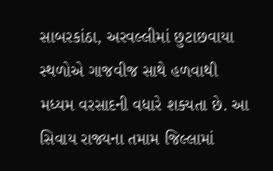સાબરકાંઠા, અરવલ્લીમાં છુટાછવાયા સ્થળોએ ગાજવીજ સાથે હળવાથી મધ્યમ વરસાદની વધારે શક્યતા છે. આ સિવાય રાજ્યના તમામ જિલ્લામાં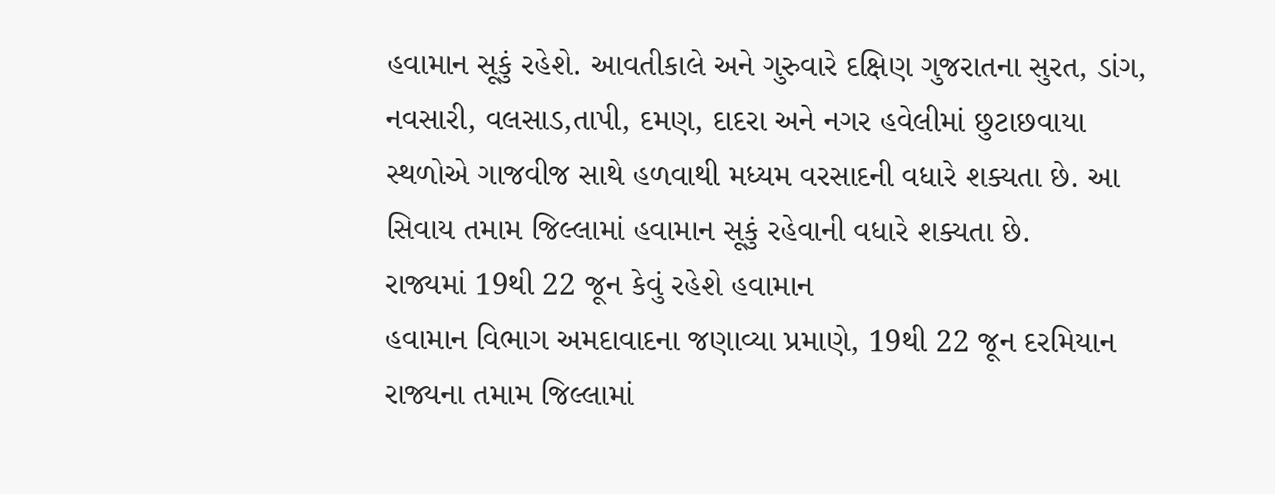હવામાન સૂકું રહેશે. આવતીકાલે અને ગુરુવારે દક્ષિણ ગુજરાતના સુરત, ડાંગ, નવસારી, વલસાડ,તાપી, દમણ, દાદરા અને નગર હવેલીમાં છુટાછવાયા સ્થળોએ ગાજવીજ સાથે હળવાથી મધ્યમ વરસાદની વધારે શક્યતા છે. આ સિવાય તમામ જિલ્લામાં હવામાન સૂકું રહેવાની વધારે શક્યતા છે.
રાજ્યમાં 19થી 22 જૂન કેવું રહેશે હવામાન
હવામાન વિભાગ અમદાવાદના જણાવ્યા પ્રમાણે, 19થી 22 જૂન દરમિયાન રાજ્યના તમામ જિલ્લામાં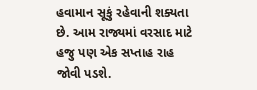હવામાન સૂકું રહેવાની શક્યતા છે. આમ રાજ્યમાં વરસાદ માટે હજુ પણ એક સપ્તાહ રાહ જોવી પડશે.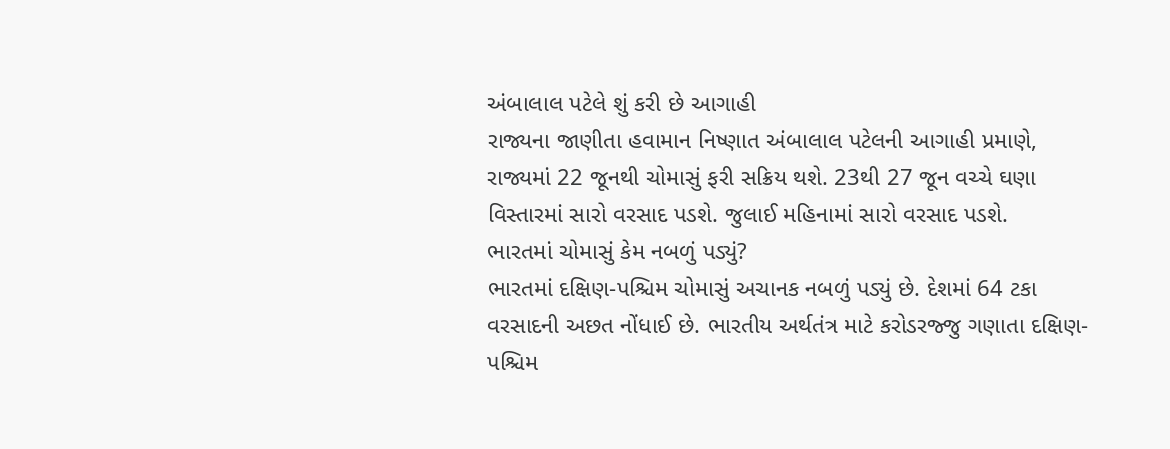અંબાલાલ પટેલે શું કરી છે આગાહી
રાજ્યના જાણીતા હવામાન નિષ્ણાત અંબાલાલ પટેલની આગાહી પ્રમાણે, રાજ્યમાં 22 જૂનથી ચોમાસું ફરી સક્રિય થશે. 23થી 27 જૂન વચ્ચે ઘણા વિસ્તારમાં સારો વરસાદ પડશે. જુલાઈ મહિનામાં સારો વરસાદ પડશે.
ભારતમાં ચોમાસું કેમ નબળું પડ્યું?
ભારતમાં દક્ષિણ-પશ્ચિમ ચોમાસું અચાનક નબળું પડ્યું છે. દેશમાં 64 ટકા વરસાદની અછત નોંધાઈ છે. ભારતીય અર્થતંત્ર માટે કરોડરજ્જુ ગણાતા દક્ષિણ-પશ્ચિમ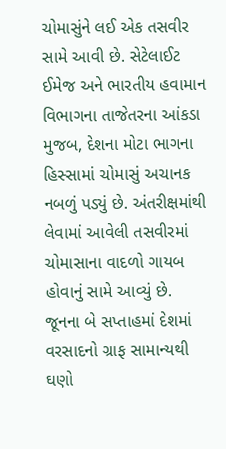ચોમાસુંને લઈ એક તસવીર સામે આવી છે. સેટેલાઈટ ઈમેજ અને ભારતીય હવામાન વિભાગના તાજેતરના આંકડા મુજબ, દેશના મોટા ભાગના હિસ્સામાં ચોમાસું અચાનક નબળું પડ્યું છે. અંતરીક્ષમાંથી લેવામાં આવેલી તસવીરમાં ચોમાસાના વાદળો ગાયબ હોવાનું સામે આવ્યું છે.
જૂનના બે સપ્તાહમાં દેશમાં વરસાદનો ગ્રાફ સામાન્યથી ઘણો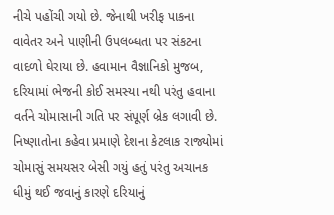નીચે પહોંચી ગયો છે. જેનાથી ખરીફ પાકના વાવેતર અને પાણીની ઉપલબ્ધતા પર સંકટના વાદળો ઘેરાયા છે. હવામાન વૈજ્ઞાનિકો મુજબ, દરિયામાં ભેજની કોઈ સમસ્યા નથી પરંતુ હવાના વર્તને ચોમાસાની ગતિ પર સંપૂર્ણ બ્રેક લગાવી છે. નિષ્ણાતોના કહેવા પ્રમાણે દેશના કેટલાક રાજ્યોમાં ચોમાસું સમયસર બેસી ગયું હતું પરંતુ અચાનક ધીમું થઈ જવાનું કારણે દરિયાનું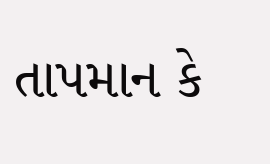તાપમાન કે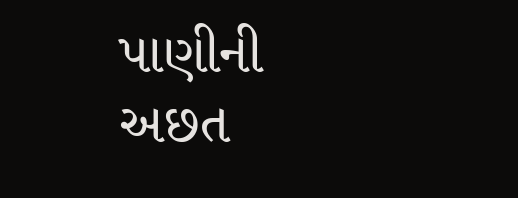પાણીની અછત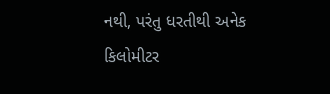નથી, પરંતુ ધરતીથી અનેક કિલોમીટર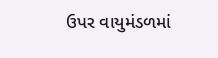ઉપર વાયુમંડળમાં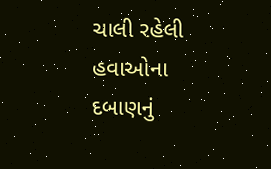ચાલી રહેલી હવાઓના દબાણનું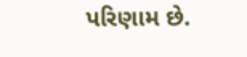પરિણામ છે.